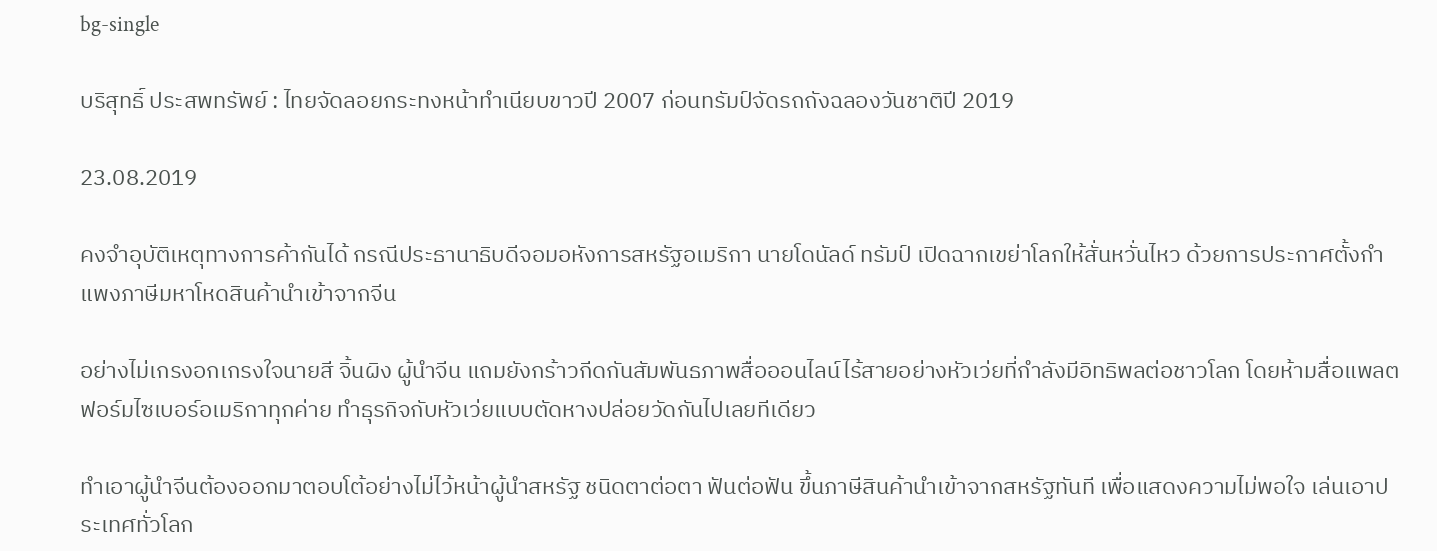bg-single

บริสุทธิ์ ประสพทรัพย์ : ไทยจัดลอยกระทงหน้าทำเนียบขาวปี 2007 ก่อนทรัมป์จัดรถถังฉลองวันชาติปี 2019

23.08.2019

คงจำอุบัติเหตุทางการค้ากันได้ กรณีประธานาธิบดีจอมอหังการสหรัฐอเมริกา นายโดนัลด์ ทรัมป์ เปิดฉากเขย่าโลกให้สั่นหวั่นไหว ด้วยการประกาศตั้งกำแพงภาษีมหาโหดสินค้านำเข้าจากจีน

อย่างไม่เกรงอกเกรงใจนายสี จิ้นผิง ผู้นำจีน แถมยังกร้าวกีดกันสัมพันธภาพสื่อออนไลน์ไร้สายอย่างหัวเว่ยที่กำลังมีอิทธิพลต่อชาวโลก โดยห้ามสื่อแพลตฟอร์มไซเบอร์อเมริกาทุกค่าย ทำธุรกิจกับหัวเว่ยแบบตัดหางปล่อยวัดกันไปเลยทีเดียว

ทำเอาผู้นำจีนต้องออกมาตอบโต้อย่างไม่ไว้หน้าผู้นำสหรัฐ ชนิดตาต่อตา ฟันต่อฟัน ขึ้นภาษีสินค้านำเข้าจากสหรัฐทันที เพื่อแสดงความไม่พอใจ เล่นเอาประเทศทั่วโลก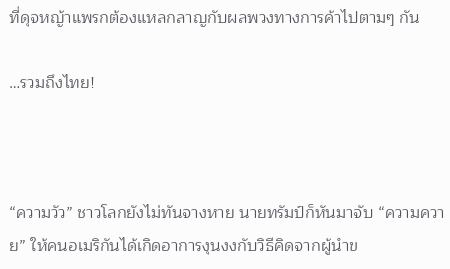ที่ดุจหญ้าแพรกต้องแหลกลาญกับผลพวงทางการค้าไปตามๆ กัน

…รวมถึงไทย!



“ความวัว” ชาวโลกยังไม่ทันจางหาย นายทรัมป์ก็หันมาจับ “ความควาย” ให้คนอเมริกันได้เกิดอาการงุนงงกับวิธีคิดจากผู้นำข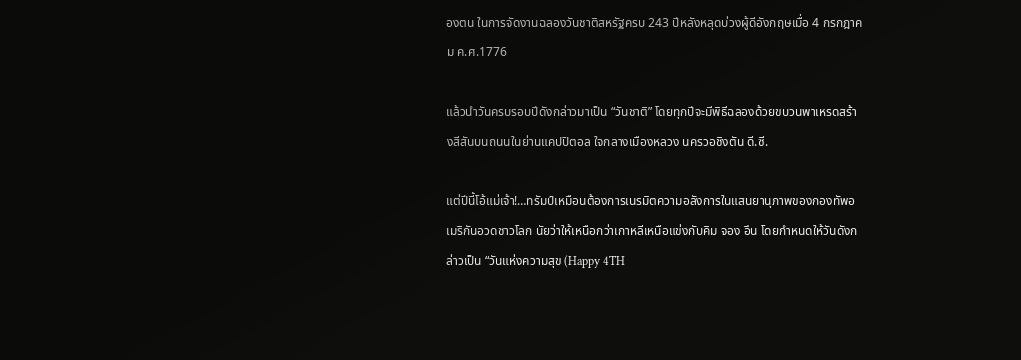องตน ในการจัดงานฉลองวันชาติสหรัฐครบ 243 ปีหลังหลุดบ่วงผู้ดีอังกฤษเมื่อ 4 กรกฎาคม ค.ศ.1776

แล้วนำวันครบรอบปีดังกล่าวมาเป็น “วันชาติ” โดยทุกปีจะมีพิธีฉลองด้วยขบวนพาเหรดสร้างสีสันบนถนนในย่านแคปปิตอล ใจกลางเมืองหลวง นครวอชิงตัน ดี.ซี.

แต่ปีนี้โอ้แม่เจ้า!…ทรัมป์เหมือนต้องการเนรมิตความอลังการในแสนยานุภาพของกองทัพอเมริกันอวดชาวโลก นัยว่าให้เหนือกว่าเกาหลีเหนือแข่งกับคิม จอง อึน โดยกำหนดให้วันดังกล่าวเป็น “วันแห่งความสุข (Happy 4TH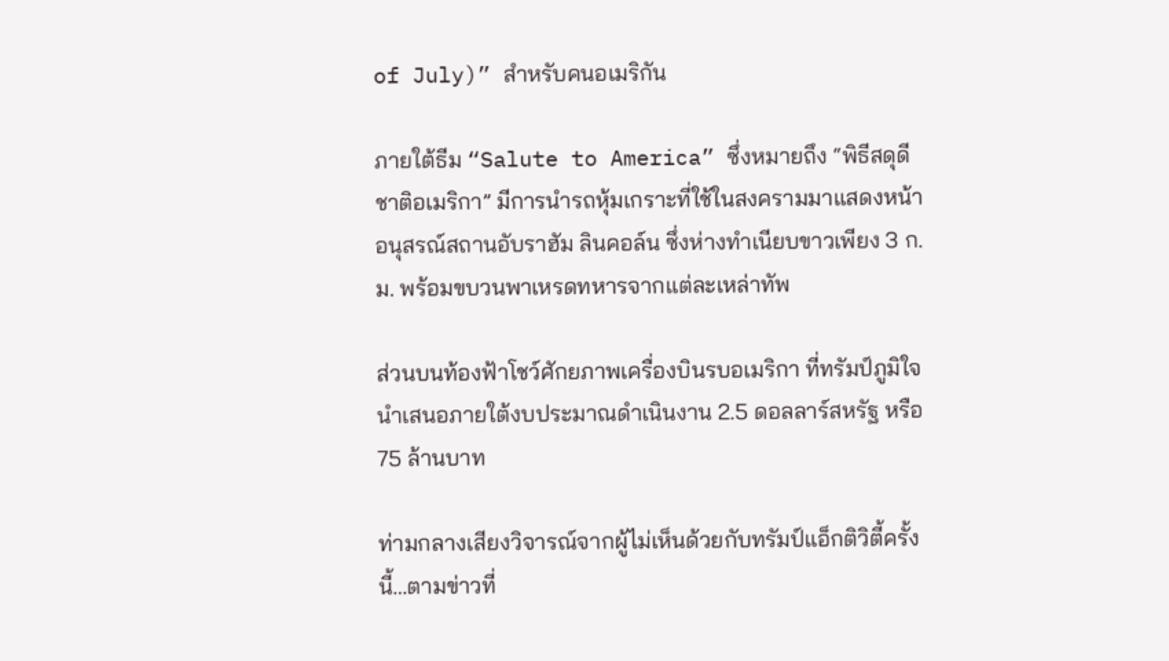of July)” สำหรับคนอเมริกัน

ภายใต้ธีม “Salute to America” ซึ่งหมายถึง “พิธีสดุดีชาติอเมริกา” มีการนำรถหุ้มเกราะที่ใช้ในสงครามมาแสดงหน้าอนุสรณ์สถานอับราฮัม ลินคอล์น ซึ่งห่างทำเนียบขาวเพียง 3 ก.ม. พร้อมขบวนพาเหรดทหารจากแต่ละเหล่าทัพ

ส่วนบนท้องฟ้าโชว์ศักยภาพเครื่องบินรบอเมริกา ที่ทรัมป์ภูมิใจนำเสนอภายใต้งบประมาณดำเนินงาน 2.5 ดอลลาร์สหรัฐ หรือ 75 ล้านบาท

ท่ามกลางเสียงวิจารณ์จากผู้ไม่เห็นด้วยกับทรัมป์แอ็กติวิตี้ครั้งนี้…ตามข่าวที่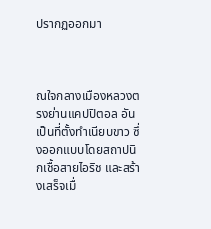ปรากฏออกมา



ณใจกลางเมืองหลวงตรงย่านแคปปิตอล อันเป็นที่ตั้งทำเนียบขาว ซึ่งออกแบบโดยสถาปนิกเชื้อสายไอริช และสร้างเสร็จเมื่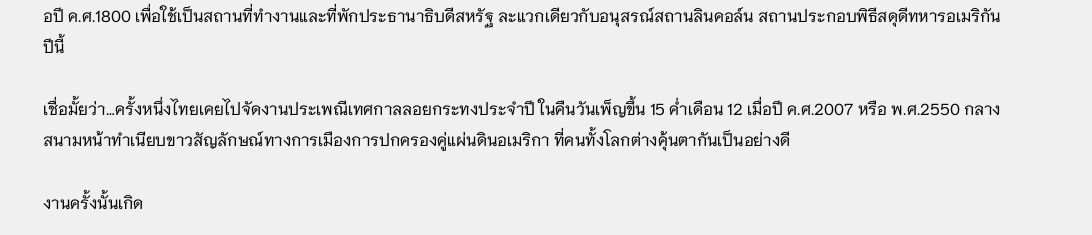อปี ค.ศ.1800 เพื่อใช้เป็นสถานที่ทำงานและที่พักประธานาธิบดีสหรัฐ ละแวกเดียวกับอนุสรณ์สถานลินคอล์น สถานประกอบพิธีสดุดีทหารอเมริกันปีนี้

เชื่อมั้ยว่า…ครั้งหนึ่งไทยเคยไปจัดงานประเพณีเทศกาลลอยกระทงประจำปี ในคืนวันเพ็ญขึ้น 15 ค่ำเดือน 12 เมื่อปี ค.ศ.2007 หรือ พ.ศ.2550 กลางสนามหน้าทำเนียบขาวสัญลักษณ์ทางการเมืองการปกครองคู่แผ่นดินอเมริกา ที่คนทั้งโลกต่างคุ้นตากันเป็นอย่างดี

งานครั้งนั้นเกิด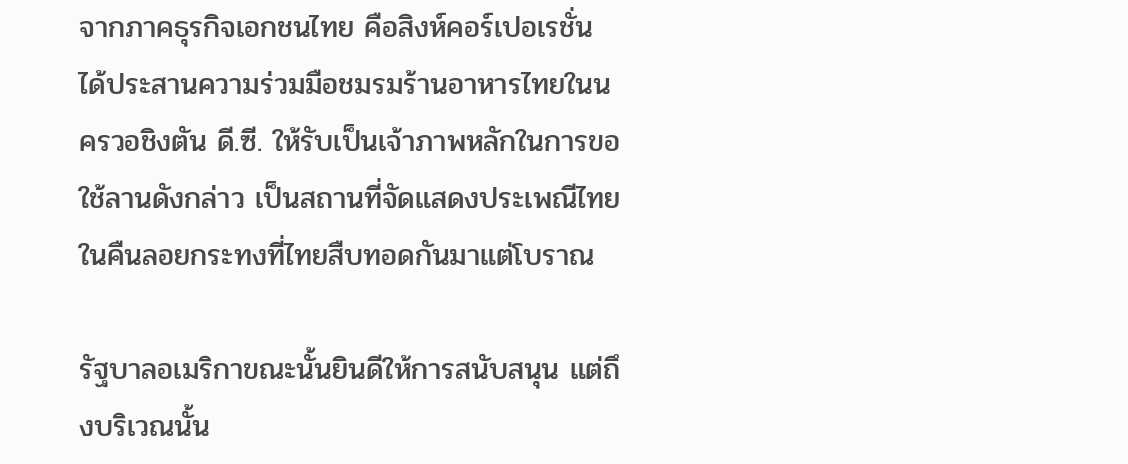จากภาคธุรกิจเอกชนไทย คือสิงห์คอร์เปอเรชั่น ได้ประสานความร่วมมือชมรมร้านอาหารไทยในนครวอชิงตัน ดี.ซี. ให้รับเป็นเจ้าภาพหลักในการขอใช้ลานดังกล่าว เป็นสถานที่จัดแสดงประเพณีไทย ในคืนลอยกระทงที่ไทยสืบทอดกันมาแต่โบราณ

รัฐบาลอเมริกาขณะนั้นยินดีให้การสนับสนุน แต่ถึงบริเวณนั้น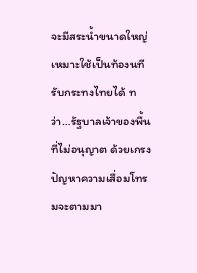จะมีสระน้ำขนาดใหญ่เหมาะใช้เป็นท้องนทีรับกระทงไทยได้ ทว่า…รัฐบาลเจ้าของพื้นที่ไม่อนุญาต ด้วยเกรงปัญหาความเสื่อมโทรมจะตามมา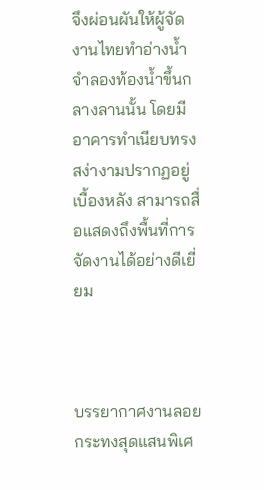จึงผ่อนผันให้ผู้จัดงานไทยทำอ่างน้ำจำลองท้องน้ำขึ้นกลางลานนั้น โดยมีอาคารทำเนียบทรงสง่างามปรากฏอยู่เบื้องหลัง สามารถสื่อแสดงถึงพื้นที่การจัดงานได้อย่างดีเยี่ยม



บรรยากาศงานลอยกระทงสุดแสนพิเศ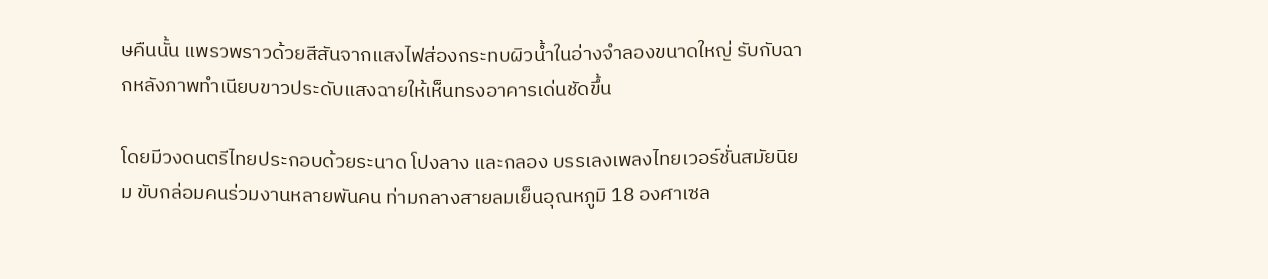ษคืนนั้น แพรวพราวด้วยสีสันจากแสงไฟส่องกระทบผิวน้ำในอ่างจำลองขนาดใหญ่ รับกับฉากหลังภาพทำเนียบขาวประดับแสงฉายให้เห็นทรงอาคารเด่นชัดขึ้น

โดยมีวงดนตรีไทยประกอบด้วยระนาด โปงลาง และกลอง บรรเลงเพลงไทยเวอร์ชั่นสมัยนิยม ขับกล่อมคนร่วมงานหลายพันคน ท่ามกลางสายลมเย็นอุณหภูมิ 18 องศาเซล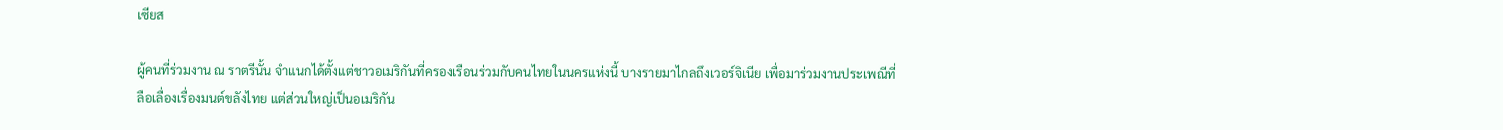เซียส

ผู้คนที่ร่วมงาน ณ ราตรีนั้น จำแนกได้ตั้งแต่ชาวอเมริกันที่ครองเรือนร่วมกับคนไทยในนครแห่งนี้ บางรายมาไกลถึงเวอร์จิเนีย เพื่อมาร่วมงานประเพณีที่ลือเลื่องเรื่องมนต์ขลังไทย แต่ส่วนใหญ่เป็นอเมริกัน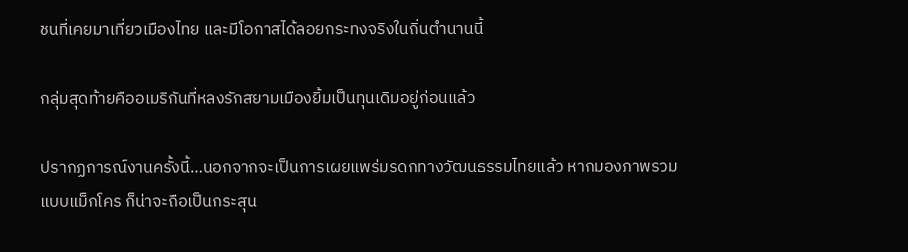ชนที่เคยมาเที่ยวเมืองไทย และมีโอกาสได้ลอยกระทงจริงในถิ่นตำนานนี้

กลุ่มสุดท้ายคืออเมริกันที่หลงรักสยามเมืองยิ้มเป็นทุนเดิมอยู่ก่อนแล้ว

ปรากฏการณ์งานครั้งนี้…นอกจากจะเป็นการเผยแพร่มรดกทางวัฒนธรรมไทยแล้ว หากมองภาพรวมแบบแม็กโคร ก็น่าจะถือเป็นกระสุน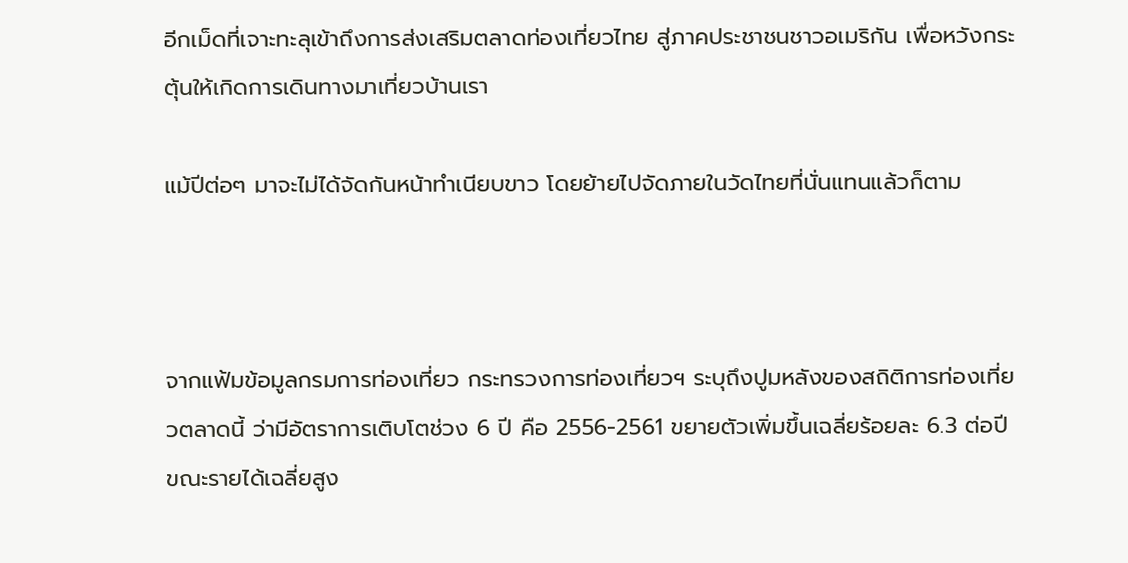อีกเม็ดที่เจาะทะลุเข้าถึงการส่งเสริมตลาดท่องเที่ยวไทย สู่ภาคประชาชนชาวอเมริกัน เพื่อหวังกระตุ้นให้เกิดการเดินทางมาเที่ยวบ้านเรา

แม้ปีต่อๆ มาจะไม่ได้จัดกันหน้าทำเนียบขาว โดยย้ายไปจัดภายในวัดไทยที่นั่นแทนแล้วก็ตาม



จากแฟ้มข้อมูลกรมการท่องเที่ยว กระทรวงการท่องเที่ยวฯ ระบุถึงปูมหลังของสถิติการท่องเที่ยวตลาดนี้ ว่ามีอัตราการเติบโตช่วง 6 ปี คือ 2556-2561 ขยายตัวเพิ่มขึ้นเฉลี่ยร้อยละ 6.3 ต่อปี ขณะรายได้เฉลี่ยสูง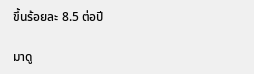ขึ้นร้อยละ 8.5 ต่อปี

มาดู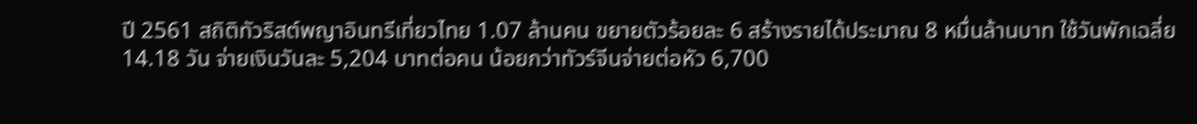ปี 2561 สถิติทัวริสต์พญาอินทรีเที่ยวไทย 1.07 ล้านคน ขยายตัวร้อยละ 6 สร้างรายได้ประมาณ 8 หมื่นล้านบาท ใช้วันพักเฉลี่ย 14.18 วัน จ่ายเงินวันละ 5,204 บาทต่อคน น้อยกว่าทัวร์จีนจ่ายต่อหัว 6,700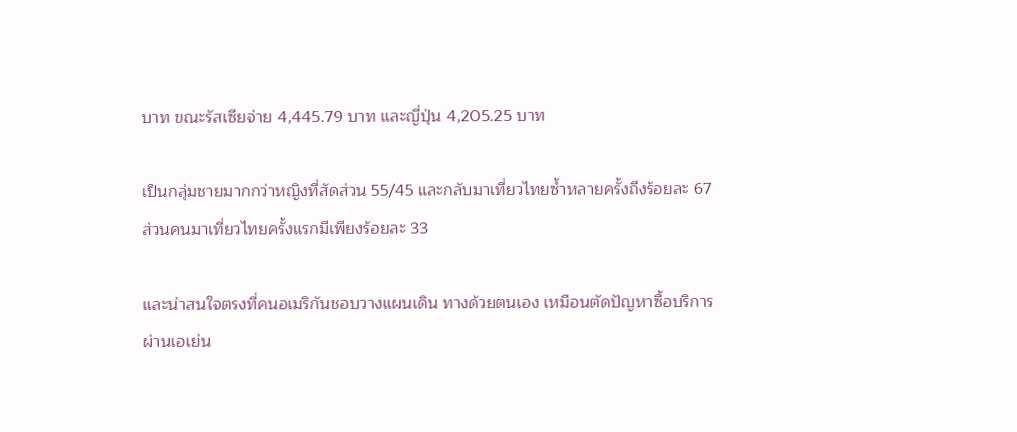บาท ขณะรัสเซียจ่าย 4,445.79 บาท และญี่ปุ่น 4,205.25 บาท

เป็นกลุ่มชายมากกว่าหญิงที่สัดส่วน 55/45 และกลับมาเที่ยวไทยซ้ำหลายครั้งถึงร้อยละ 67 ส่วนคนมาเที่ยวไทยครั้งแรกมีเพียงร้อยละ 33

และน่าสนใจตรงที่คนอเมริกันชอบวางแผนเดิน ทางด้วยตนเอง เหมือนตัดปัญหาซื้อบริการผ่านเอเย่น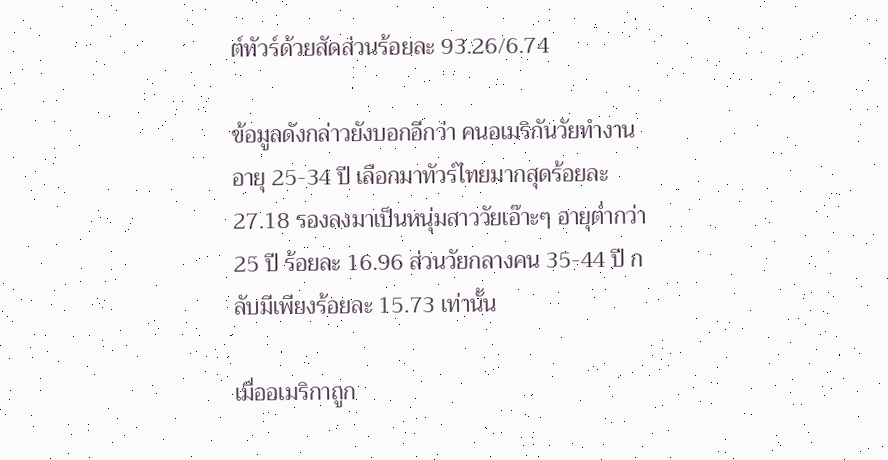ต์ทัวร์ด้วยสัดส่วนร้อยละ 93.26/6.74

ข้อมูลดังกล่าวยังบอกอีกว่า คนอเมริกันวัยทำงานอายุ 25-34 ปี เลือกมาทัวร์ไทยมากสุดร้อยละ 27.18 รองลงมาเป็นหนุ่มสาววัยเอ๊าะๆ อายุต่ำกว่า 25 ปี ร้อยละ 16.96 ส่วนวัยกลางคน 35-44 ปี กลับมีเพียงร้อยละ 15.73 เท่านั้น

เมื่ออเมริกาถูก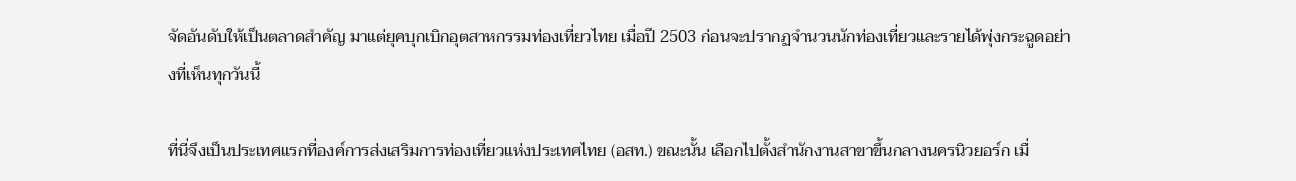จัดอันดับให้เป็นตลาดสำคัญ มาแต่ยุคบุกเบิกอุตสาหกรรมท่องเที่ยวไทย เมื่อปี 2503 ก่อนจะปรากฏจำนวนนักท่องเที่ยวและรายได้พุ่งกระฉูดอย่างที่เห็นทุกวันนี้

ที่นี่จึงเป็นประเทศแรกที่องค์การส่งเสริมการท่องเที่ยวแห่งประเทศไทย (อสท.) ขณะนั้น เลือกไปตั้งสำนักงานสาขาขึ้นกลางนครนิวยอร์ก เมื่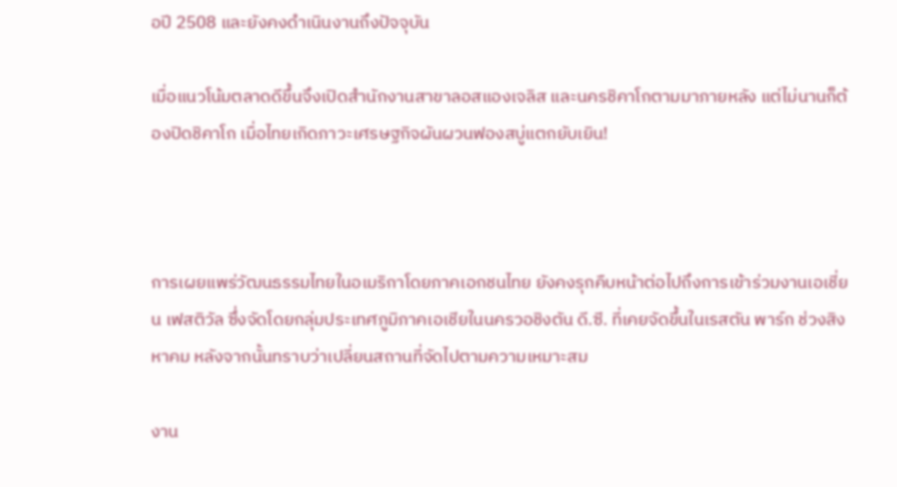อปี 2508 และยังคงดำเนินงานถึงปัจจุบัน

เมื่อแนวโน้มตลาดดีขึ้นจึงเปิดสำนักงานสาขาลอสแองเจลิส และนครชิคาโกตามมาภายหลัง แต่ไม่นานก็ต้องปิดชิคาโก เมื่อไทยเกิดภาวะเศรษฐกิจผันผวนฟองสบู่แตกยับเยิน!



การเผยแพร่วัฒนธรรมไทยในอเมริกาโดยภาคเอกชนไทย ยังคงรุกคืบหน้าต่อไปถึงการเข้าร่วมงานเอเชี่ยน เฟสติวัล ซึ่งจัดโดยกลุ่มประเทศภูมิภาคเอเชียในนครวอชิงตัน ดี.ซี. ที่เคยจัดขึ้นในเรสตัน พาร์ก ช่วงสิงหาคม หลังจากนั้นทราบว่าเปลี่ยนสถานที่จัดไปตามความเหมาะสม

งาน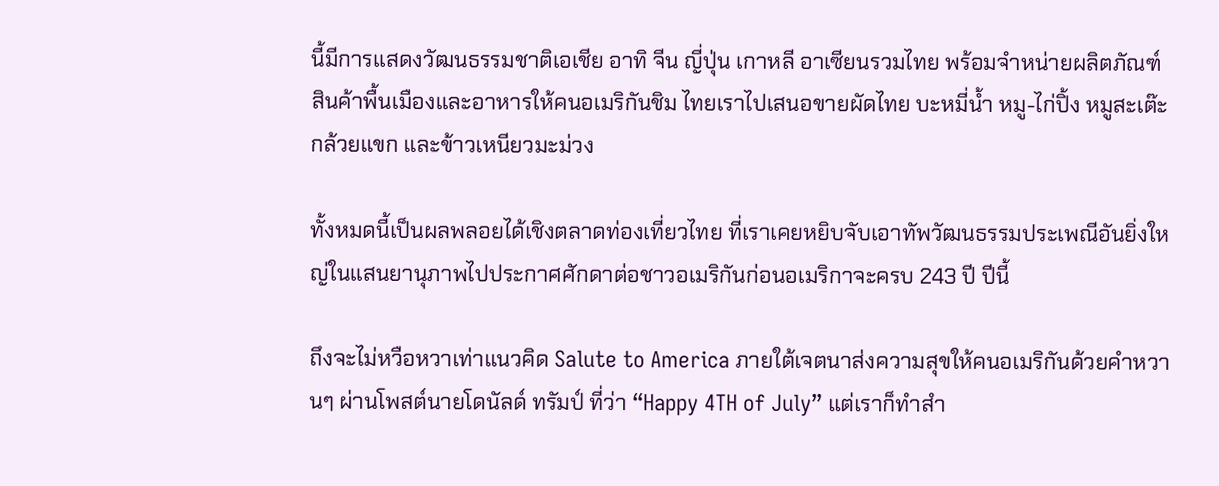นี้มีการแสดงวัฒนธรรมชาติเอเชีย อาทิ จีน ญี่ปุ่น เกาหลี อาเซียนรวมไทย พร้อมจำหน่ายผลิตภัณฑ์สินค้าพื้นเมืองและอาหารให้คนอเมริกันชิม ไทยเราไปเสนอขายผัดไทย บะหมี่น้ำ หมู-ไก่ปิ้ง หมูสะเต๊ะ กล้วยแขก และข้าวเหนียวมะม่วง

ทั้งหมดนี้เป็นผลพลอยได้เชิงตลาดท่องเที่ยวไทย ที่เราเคยหยิบจับเอาทัพวัฒนธรรมประเพณีอันยิ่งใหญ่ในแสนยานุภาพไปประกาศศักดาต่อชาวอเมริกันก่อนอเมริกาจะครบ 243 ปี ปีนี้

ถึงจะไม่หวือหวาเท่าแนวคิด Salute to America ภายใต้เจตนาส่งความสุขให้คนอเมริกันด้วยคำหวานๆ ผ่านโพสต์นายโดนัลด์ ทรัมป์ ที่ว่า “Happy 4TH of July” แต่เราก็ทำสำ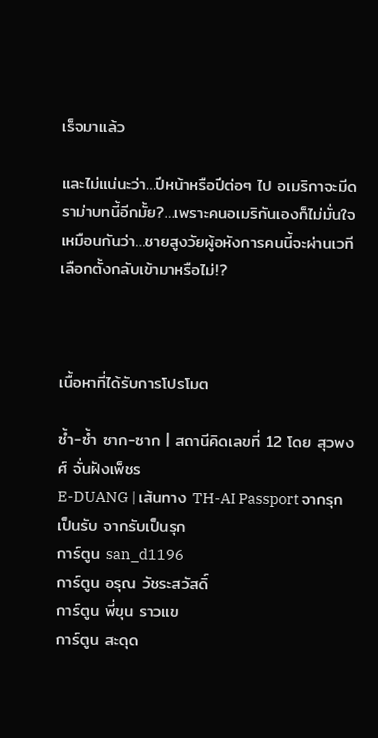เร็จมาแล้ว

และไม่แน่นะว่า…ปีหน้าหรือปีต่อๆ ไป อเมริกาจะมีดราม่าบทนี้อีกมั้ย?…เพราะคนอเมริกันเองก็ไม่มั่นใจเหมือนกันว่า…ชายสูงวัยผู้อหังการคนนี้จะผ่านเวทีเลือกตั้งกลับเข้ามาหรือไม่!?



เนื้อหาที่ได้รับการโปรโมต

ซ้ำ-ซ้ำ ซาก-ซาก | สถานีคิดเลขที่ 12 โดย สุวพงศ์ จั่นฝังเพ็ชร
E-DUANG | เส้นทาง TH-AI Passport จากรุกเป็นรับ จากรับเป็นรุก
การ์ตูน san_d1196
การ์ตูน อรุณ วัชระสวัสดิ์
การ์ตูน พี่ขุน ราวแข
การ์ตูน สะดุด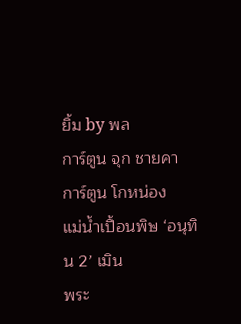ยิ้ม by พล
การ์ตูน จุก ชายคา
การ์ตูน โกหน่อง
แม่น้ำเปื้อนพิษ ‘อนุทิน 2’ เมิน
พระ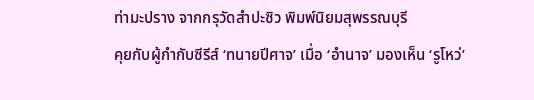ท่ามะปราง จากกรุวัดสำปะซิว พิมพ์นิยมสุพรรณบุรี
คุยกับผู้กำกับซีรีส์ ‘ทนายปีศาจ’ เมื่อ ‘อำนาจ’ มองเห็น ‘รูโหว่’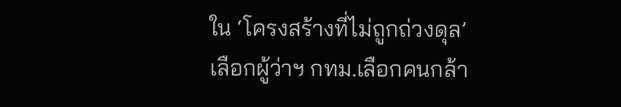ใน ‘โครงสร้างที่ไม่ถูกถ่วงดุล’
เลือกผู้ว่าฯ กทม.เลือกคนกล้า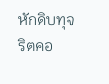หักดิบทุจริตคอ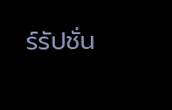ร์รัปชั่น